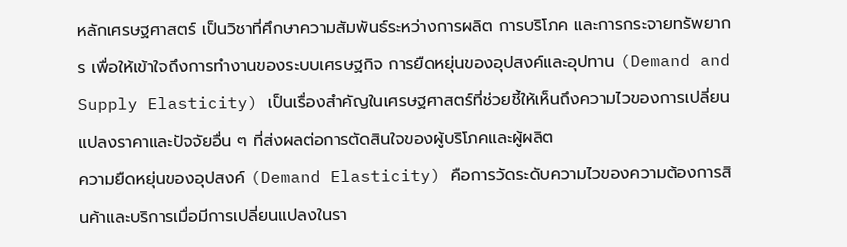หลักเศรษฐศาสตร์ เป็นวิชาที่ศึกษาความสัมพันธ์ระหว่างการผลิต การบริโภค และการกระจายทรัพยากร เพื่อให้เข้าใจถึงการทำงานของระบบเศรษฐกิจ การยืดหยุ่นของอุปสงค์และอุปทาน (Demand and Supply Elasticity) เป็นเรื่องสำคัญในเศรษฐศาสตร์ที่ช่วยชี้ให้เห็นถึงความไวของการเปลี่ยนแปลงราคาและปัจจัยอื่น ๆ ที่ส่งผลต่อการตัดสินใจของผู้บริโภคและผู้ผลิต
ความยืดหยุ่นของอุปสงค์ (Demand Elasticity) คือการวัดระดับความไวของความต้องการสินค้าและบริการเมื่อมีการเปลี่ยนแปลงในรา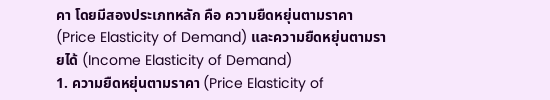คา โดยมีสองประเภทหลัก คือ ความยืดหยุ่นตามราคา (Price Elasticity of Demand) และความยืดหยุ่นตามรายได้ (Income Elasticity of Demand)
1. ความยืดหยุ่นตามราคา (Price Elasticity of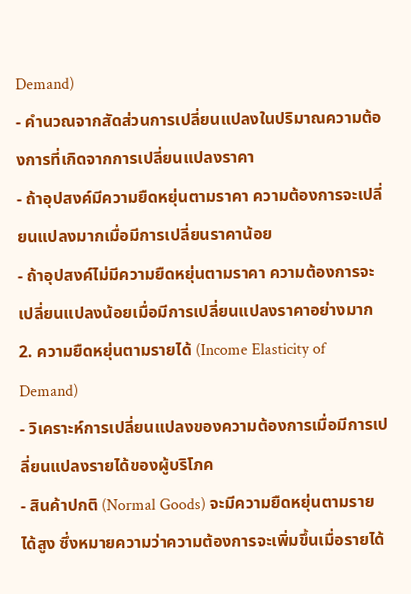Demand)
- คำนวณจากสัดส่วนการเปลี่ยนแปลงในปริมาณความต้องการที่เกิดจากการเปลี่ยนแปลงราคา
- ถ้าอุปสงค์มีความยืดหยุ่นตามราคา ความต้องการจะเปลี่ยนแปลงมากเมื่อมีการเปลี่ยนราคาน้อย
- ถ้าอุปสงค์ไม่มีความยืดหยุ่นตามราคา ความต้องการจะเปลี่ยนแปลงน้อยเมื่อมีการเปลี่ยนแปลงราคาอย่างมาก
2. ความยืดหยุ่นตามรายได้ (Income Elasticity of Demand)
- วิเคราะห์การเปลี่ยนแปลงของความต้องการเมื่อมีการเปลี่ยนแปลงรายได้ของผู้บริโภค
- สินค้าปกติ (Normal Goods) จะมีความยืดหยุ่นตามรายได้สูง ซึ่งหมายความว่าความต้องการจะเพิ่มขึ้นเมื่อรายได้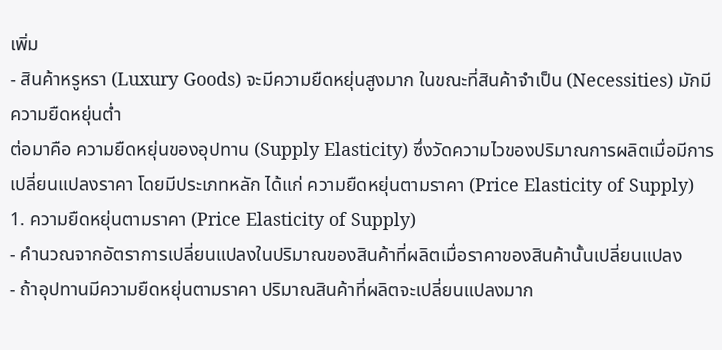เพิ่ม
- สินค้าหรูหรา (Luxury Goods) จะมีความยืดหยุ่นสูงมาก ในขณะที่สินค้าจำเป็น (Necessities) มักมีความยืดหยุ่นต่ำ
ต่อมาคือ ความยืดหยุ่นของอุปทาน (Supply Elasticity) ซึ่งวัดความไวของปริมาณการผลิตเมื่อมีการเปลี่ยนแปลงราคา โดยมีประเภทหลัก ได้แก่ ความยืดหยุ่นตามราคา (Price Elasticity of Supply)
1. ความยืดหยุ่นตามราคา (Price Elasticity of Supply)
- คำนวณจากอัตราการเปลี่ยนแปลงในปริมาณของสินค้าที่ผลิตเมื่อราคาของสินค้านั้นเปลี่ยนแปลง
- ถ้าอุปทานมีความยืดหยุ่นตามราคา ปริมาณสินค้าที่ผลิตจะเปลี่ยนแปลงมาก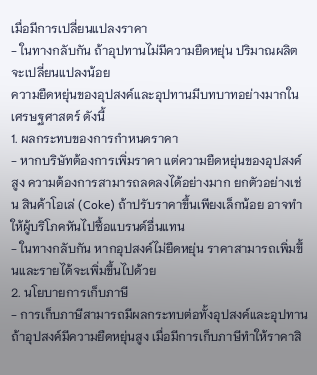เมื่อมีการเปลี่ยนแปลงราคา
- ในทางกลับกัน ถ้าอุปทานไม่มีความยืดหยุ่น ปริมาณผลิตจะเปลี่ยนแปลงน้อย
ความยืดหยุ่นของอุปสงค์และอุปทานมีบทบาทอย่างมากในเศรษฐศาสตร์ ดังนี้
1. ผลกระทบของการกำหนดราคา
- หากบริษัทต้องการเพิ่มราคา แต่ความยืดหยุ่นของอุปสงค์สูง ความต้องการสามารถลดลงได้อย่างมาก ยกตัวอย่างเช่น สินค้าโอเล่ (Coke) ถ้าปรับราคาขึ้นเพียงเล็กน้อย อาจทำให้ผู้บริโภคหันไปซื้อแบรนด์อื่นแทน
- ในทางกลับกัน หากอุปสงค์ไม่ยืดหยุ่น ราคาสามารถเพิ่มขึ้นและรายได้จะเพิ่มขึ้นไปด้วย
2. นโยบายการเก็บภาษี
- การเก็บภาษีสามารถมีผลกระทบต่อทั้งอุปสงค์และอุปทาน ถ้าอุปสงค์มีความยืดหยุ่นสูง เมื่อมีการเก็บภาษีทำให้ราคาสิ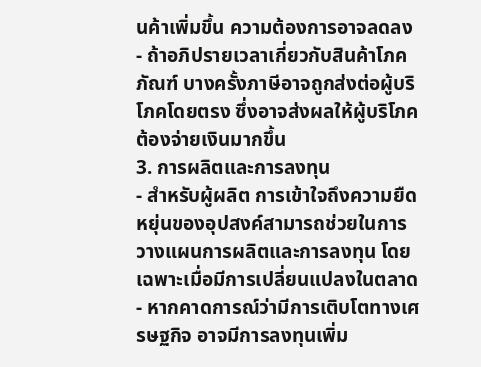นค้าเพิ่มขึ้น ความต้องการอาจลดลง
- ถ้าอภิปรายเวลาเกี่ยวกับสินค้าโภคภัณฑ์ บางครั้งภาษีอาจถูกส่งต่อผู้บริโภคโดยตรง ซึ่งอาจส่งผลให้ผู้บริโภคต้องจ่ายเงินมากขึ้น
3. การผลิตและการลงทุน
- สำหรับผู้ผลิต การเข้าใจถึงความยืดหยุ่นของอุปสงค์สามารถช่วยในการวางแผนการผลิตและการลงทุน โดยเฉพาะเมื่อมีการเปลี่ยนแปลงในตลาด
- หากคาดการณ์ว่ามีการเติบโตทางเศรษฐกิจ อาจมีการลงทุนเพิ่ม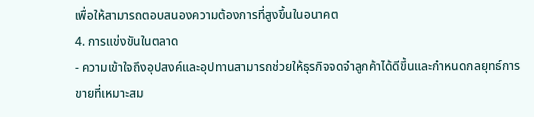เพื่อให้สามารถตอบสนองความต้องการที่สูงขึ้นในอนาคต
4. การแข่งขันในตลาด
- ความเข้าใจถึงอุปสงค์และอุปทานสามารถช่วยให้ธุรกิจจดจำลูกค้าได้ดีขึ้นและกำหนดกลยุทธ์การขายที่เหมาะสม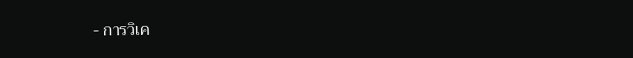- การวิเค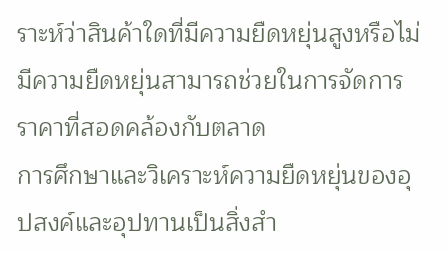ราะห์ว่าสินค้าใดที่มีความยืดหยุ่นสูงหรือไม่มีความยืดหยุ่นสามารถช่วยในการจัดการราคาที่สอดคล้องกับตลาด
การศึกษาและวิเคราะห์ความยืดหยุ่นของอุปสงค์และอุปทานเป็นสิ่งสำ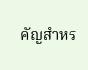คัญสำหร